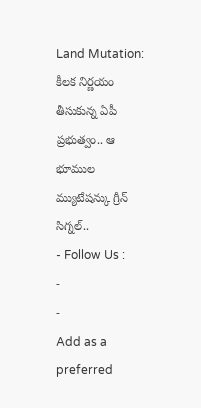Land Mutation: కీలక నిర్ణయం తీసుకున్న ఏపీ ప్రభుత్వం.. ఆ భూముల మ్యుటేషన్కు గ్రీన్ సిగ్నల్..
- Follow Us :
-
-
Add as a preferred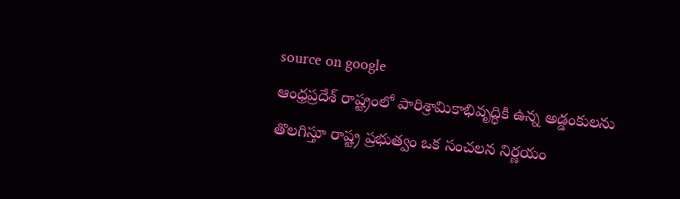source on google
ఆంధ్రప్రదేశ్ రాష్ట్రంలో పారిశ్రామికాభివృద్ధికి ఉన్న అడ్డంకులను తొలగిస్తూ రాష్ట్ర ప్రభుత్వం ఒక సంచలన నిర్ణయం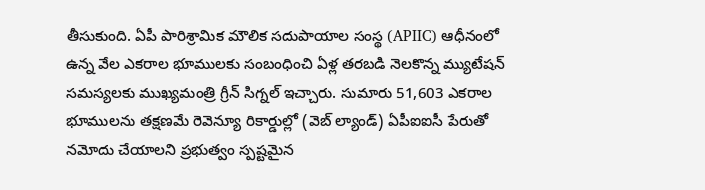తీసుకుంది. ఏపీ పారిశ్రామిక మౌలిక సదుపాయాల సంస్థ (APIIC) ఆధీనంలో ఉన్న వేల ఎకరాల భూములకు సంబంధించి ఏళ్ల తరబడి నెలకొన్న మ్యుటేషన్ సమస్యలకు ముఖ్యమంత్రి గ్రీన్ సిగ్నల్ ఇచ్చారు. సుమారు 51,603 ఎకరాల భూములను తక్షణమే రెవెన్యూ రికార్డుల్లో (వెబ్ ల్యాండ్) ఏపీఐఐసీ పేరుతో నమోదు చేయాలని ప్రభుత్వం స్పష్టమైన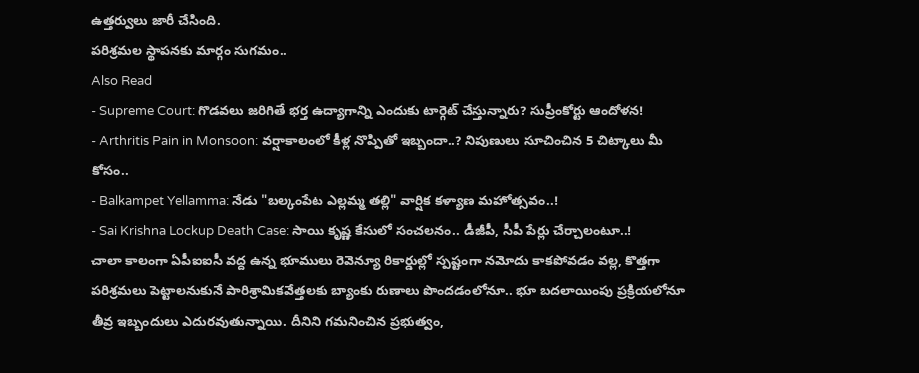ఉత్తర్వులు జారీ చేసింది.
పరిశ్రమల స్థాపనకు మార్గం సుగమం..
Also Read
- Supreme Court: గొడవలు జరిగితే భర్త ఉద్యాగాన్ని ఎందుకు టార్గెట్ చేస్తున్నారు? సుప్రీంకోర్టు ఆందోళన!
- Arthritis Pain in Monsoon: వర్షాకాలంలో కీళ్ల నొప్పితో ఇబ్బందా..? నిపుణులు సూచించిన 5 చిట్కాలు మీ కోసం..
- Balkampet Yellamma: నేడు "బల్కంపేట ఎల్లమ్మ తల్లి" వార్షిక కళ్యాణ మహోత్సవం..!
- Sai Krishna Lockup Death Case: సాయి కృష్ణ కేసులో సంచలనం.. డీజీపీ, సీపీ పేర్లు చేర్చాలంటూ..!
చాలా కాలంగా ఏపీఐఐసీ వద్ద ఉన్న భూములు రెవెన్యూ రికార్డుల్లో స్పష్టంగా నమోదు కాకపోవడం వల్ల, కొత్తగా పరిశ్రమలు పెట్టాలనుకునే పారిశ్రామికవేత్తలకు బ్యాంకు రుణాలు పొందడంలోనూ.. భూ బదలాయింపు ప్రక్రియలోనూ తీవ్ర ఇబ్బందులు ఎదురవుతున్నాయి. దీనిని గమనించిన ప్రభుత్వం,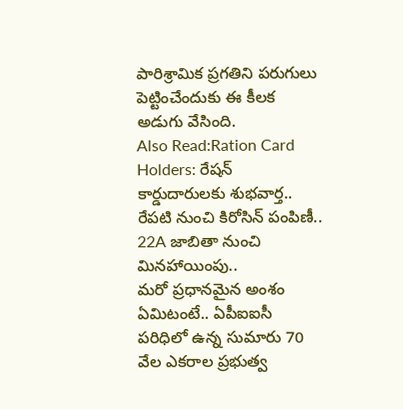పారిశ్రామిక ప్రగతిని పరుగులు పెట్టించేందుకు ఈ కీలక అడుగు వేసింది.
Also Read:Ration Card Holders: రేషన్ కార్డుదారులకు శుభవార్త.. రేపటి నుంచి కిరోసిన్ పంపిణీ..
22A జాబితా నుంచి మినహాయింపు..
మరో ప్రధానమైన అంశం ఏమిటంటే.. ఏపీఐఐసీ పరిధిలో ఉన్న సుమారు 70 వేల ఎకరాల ప్రభుత్వ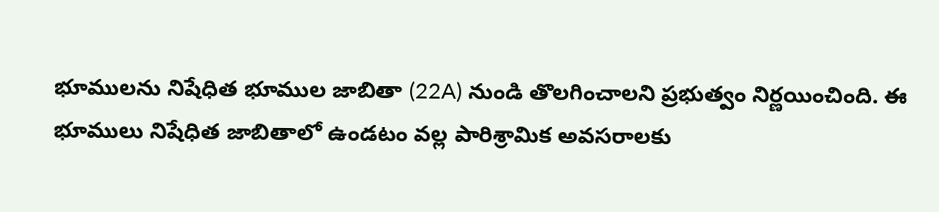భూములను నిషేధిత భూముల జాబితా (22A) నుండి తొలగించాలని ప్రభుత్వం నిర్ణయించింది. ఈ భూములు నిషేధిత జాబితాలో ఉండటం వల్ల పారిశ్రామిక అవసరాలకు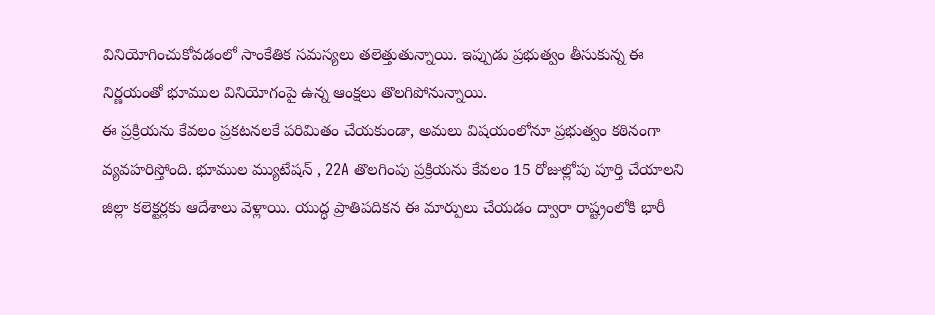వినియోగించుకోవడంలో సాంకేతిక సమస్యలు తలెత్తుతున్నాయి. ఇప్పుడు ప్రభుత్వం తీసుకున్న ఈ నిర్ణయంతో భూముల వినియోగంపై ఉన్న ఆంక్షలు తొలగిపోనున్నాయి.
ఈ ప్రక్రియను కేవలం ప్రకటనలకే పరిమితం చేయకుండా, అమలు విషయంలోనూ ప్రభుత్వం కఠినంగా వ్యవహరిస్తోంది. భూముల మ్యుటేషన్ , 22A తొలగింపు ప్రక్రియను కేవలం 15 రోజుల్లోపు పూర్తి చేయాలని జిల్లా కలెక్టర్లకు ఆదేశాలు వెళ్లాయి. యుద్ధ ప్రాతిపదికన ఈ మార్పులు చేయడం ద్వారా రాష్ట్రంలోకి భారీ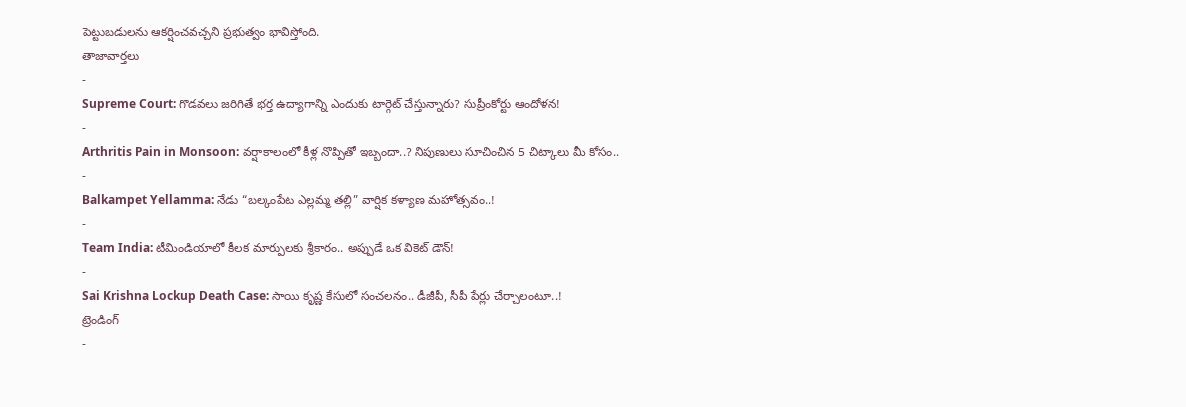పెట్టుబడులను ఆకర్షించవచ్చని ప్రభుత్వం భావిస్తోంది.
తాజావార్తలు
-
Supreme Court: గొడవలు జరిగితే భర్త ఉద్యాగాన్ని ఎందుకు టార్గెట్ చేస్తున్నారు? సుప్రీంకోర్టు ఆందోళన!
-
Arthritis Pain in Monsoon: వర్షాకాలంలో కీళ్ల నొప్పితో ఇబ్బందా..? నిపుణులు సూచించిన 5 చిట్కాలు మీ కోసం..
-
Balkampet Yellamma: నేడు “బల్కంపేట ఎల్లమ్మ తల్లి” వార్షిక కళ్యాణ మహోత్సవం..!
-
Team India: టీమిండియాలో కీలక మార్పులకు శ్రీకారం.. అప్పుడే ఒక వికెట్ డౌన్!
-
Sai Krishna Lockup Death Case: సాయి కృష్ణ కేసులో సంచలనం.. డీజీపీ, సీపీ పేర్లు చేర్చాలంటూ..!
ట్రెండింగ్
-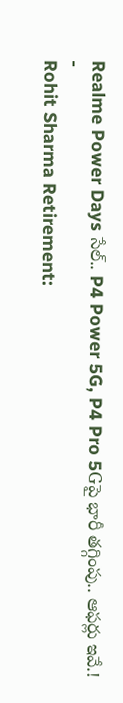Realme Power Days సేల్.. P4 Power 5G, P4 Pro 5Gపై భారీ తగ్గింపు.. ఆఫర్లు ఇవే.!
-
Rohit Sharma Retirement: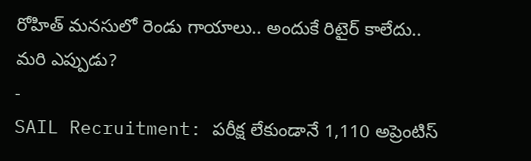రోహిత్ మనసులో రెండు గాయాలు.. అందుకే రిటైర్ కాలేదు.. మరి ఎప్పుడు?
-
SAIL Recruitment: పరీక్ష లేకుండానే 1,110 అప్రెంటిస్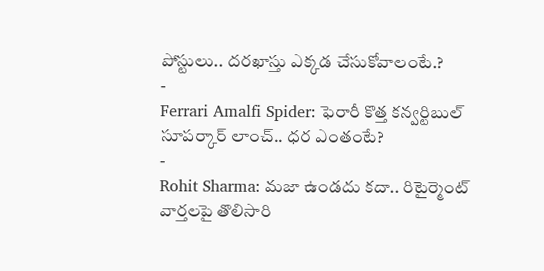పోస్టులు.. దరఖాస్తు ఎక్కడ చేసుకోవాలంటే.?
-
Ferrari Amalfi Spider: ఫెరారీ కొత్త కన్వర్టిబుల్ సూపర్కార్ లాంచ్.. ధర ఎంతంటే?
-
Rohit Sharma: మజా ఉండదు కదా.. రిటైర్మెంట్ వార్తలపై తొలిసారి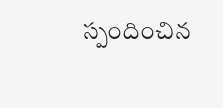స్పందించిన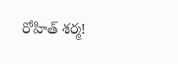రోహిత్ శర్మ!